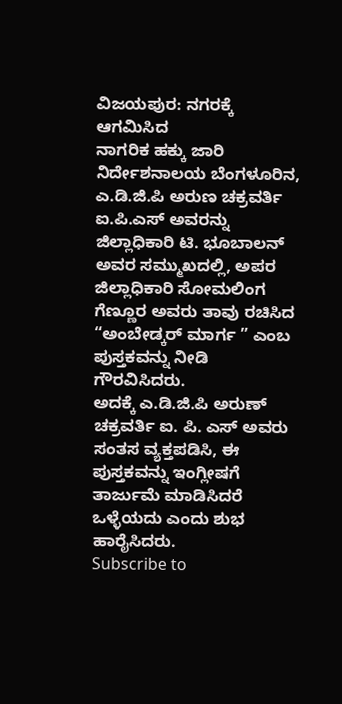ವಿಜಯಪುರ: ನಗರಕ್ಕೆ ಆಗಮಿಸಿದ
ನಾಗರಿಕ ಹಕ್ಕು ಜಾರಿ ನಿರ್ದೇಶನಾಲಯ ಬೆಂಗಳೂರಿನ, ಎ.ಡಿ.ಜಿ.ಪಿ ಅರುಣ ಚಕ್ರವರ್ತಿ ಐ.ಪಿ.ಎಸ್ ಅವರನ್ನು ಜಿಲ್ಲಾಧಿಕಾರಿ ಟಿ. ಭೂಬಾಲನ್ ಅವರ ಸಮ್ಮುಖದಲ್ಲಿ, ಅಪರ ಜಿಲ್ಲಾಧಿಕಾರಿ ಸೋಮಲಿಂಗ ಗೆಣ್ಣೂರ ಅವರು ತಾವು ರಚಿಸಿದ “ಅಂಬೇಡ್ಕರ್ ಮಾರ್ಗ ” ಎಂಬ ಪುಸ್ತಕವನ್ನು ನೀಡಿ ಗೌರವಿಸಿದರು.
ಅದಕ್ಕೆ ಎ.ಡಿ.ಜಿ.ಪಿ ಅರುಣ್ ಚಕ್ರವರ್ತಿ ಐ. ಪಿ. ಎಸ್ ಅವರು ಸಂತಸ ವ್ಯಕ್ತಪಡಿಸಿ, ಈ ಪುಸ್ತಕವನ್ನು ಇಂಗ್ಲೀಷಗೆ ತಾರ್ಜುಮೆ ಮಾಡಿಸಿದರೆ ಒಳ್ಳೆಯದು ಎಂದು ಶುಭ ಹಾರೈಸಿದರು.
Subscribe to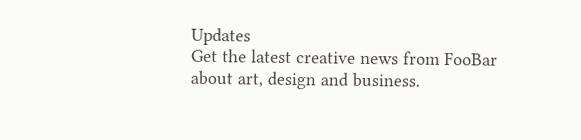Updates
Get the latest creative news from FooBar about art, design and business.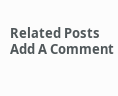Related Posts
Add A Comment